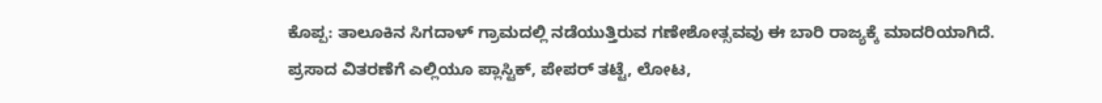ಕೊಪ್ಪ: ತಾಲೂಕಿನ ಸಿಗದಾಳ್ ಗ್ರಾಮದಲ್ಲಿ ನಡೆಯುತ್ತಿರುವ ಗಣೇಶೋತ್ಸವವು ಈ ಬಾರಿ ರಾಜ್ಯಕ್ಕೆ ಮಾದರಿಯಾಗಿದೆ. ಪ್ರಸಾದ ವಿತರಣೆಗೆ ಎಲ್ಲಿಯೂ ಪ್ಲಾಸ್ಟಿಕ್, ಪೇಪರ್ ತಟ್ಟೆ, ಲೋಟ,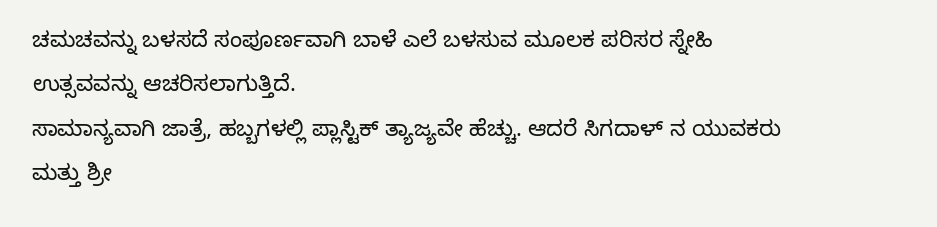ಚಮಚವನ್ನು ಬಳಸದೆ ಸಂಪೂರ್ಣವಾಗಿ ಬಾಳೆ ಎಲೆ ಬಳಸುವ ಮೂಲಕ ಪರಿಸರ ಸ್ನೇಹಿ ಉತ್ಸವವನ್ನು ಆಚರಿಸಲಾಗುತ್ತಿದೆ.
ಸಾಮಾನ್ಯವಾಗಿ ಜಾತ್ರೆ, ಹಬ್ಬಗಳಲ್ಲಿ ಪ್ಲಾಸ್ಟಿಕ್ ತ್ಯಾಜ್ಯವೇ ಹೆಚ್ಚು. ಆದರೆ ಸಿಗದಾಳ್ ನ ಯುವಕರು ಮತ್ತು ಶ್ರೀ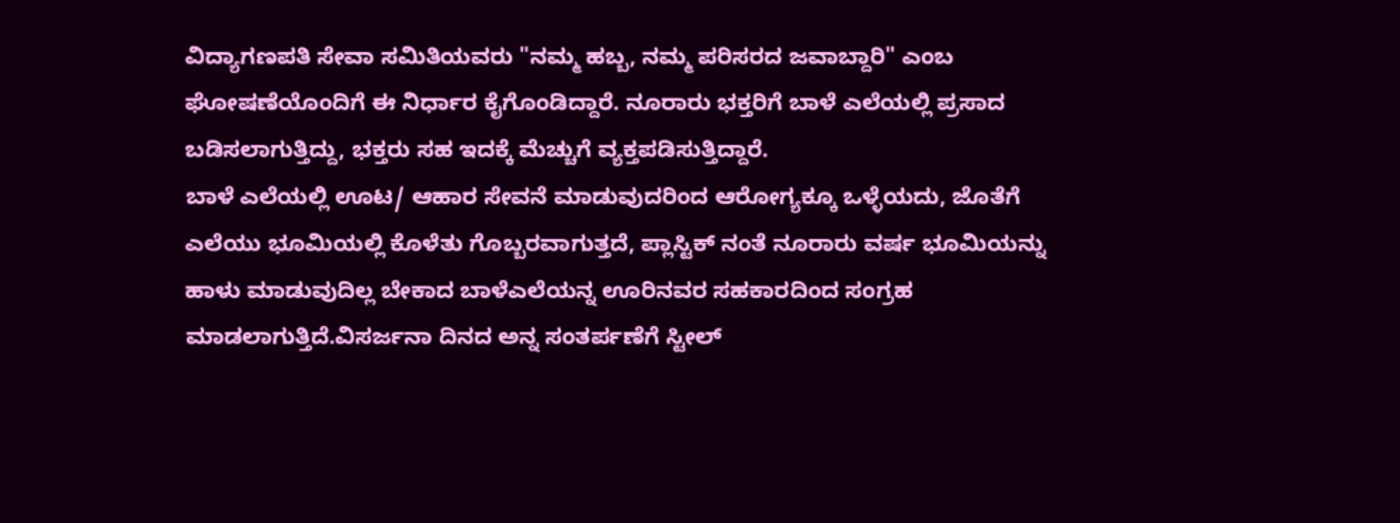ವಿದ್ಯಾಗಣಪತಿ ಸೇವಾ ಸಮಿತಿಯವರು "ನಮ್ಮ ಹಬ್ಬ, ನಮ್ಮ ಪರಿಸರದ ಜವಾಬ್ದಾರಿ" ಎಂಬ ಘೋಷಣೆಯೊಂದಿಗೆ ಈ ನಿರ್ಧಾರ ಕೈಗೊಂಡಿದ್ದಾರೆ. ನೂರಾರು ಭಕ್ತರಿಗೆ ಬಾಳೆ ಎಲೆಯಲ್ಲಿ ಪ್ರಸಾದ ಬಡಿಸಲಾಗುತ್ತಿದ್ದು, ಭಕ್ತರು ಸಹ ಇದಕ್ಕೆ ಮೆಚ್ಚುಗೆ ವ್ಯಕ್ತಪಡಿಸುತ್ತಿದ್ದಾರೆ.
ಬಾಳೆ ಎಲೆಯಲ್ಲಿ ಊಟ/ ಆಹಾರ ಸೇವನೆ ಮಾಡುವುದರಿಂದ ಆರೋಗ್ಯಕ್ಕೂ ಒಳ್ಳೆಯದು, ಜೊತೆಗೆ ಎಲೆಯು ಭೂಮಿಯಲ್ಲಿ ಕೊಳೆತು ಗೊಬ್ಬರವಾಗುತ್ತದೆ, ಪ್ಲಾಸ್ಟಿಕ್ ನಂತೆ ನೂರಾರು ವರ್ಷ ಭೂಮಿಯನ್ನು ಹಾಳು ಮಾಡುವುದಿಲ್ಲ ಬೇಕಾದ ಬಾಳೆಎಲೆಯನ್ನ ಊರಿನವರ ಸಹಕಾರದಿಂದ ಸಂಗ್ರಹ ಮಾಡಲಾಗುತ್ತಿದೆ.ವಿಸರ್ಜನಾ ದಿನದ ಅನ್ನ ಸಂತರ್ಪಣೆಗೆ ಸ್ಟೀಲ್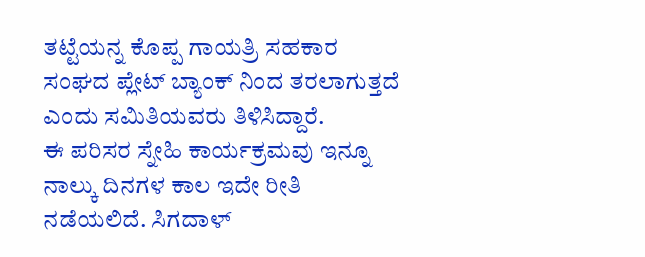ತಟ್ಟೆಯನ್ನ ಕೊಪ್ಪ ಗಾಯತ್ರಿ ಸಹಕಾರ ಸಂಘದ ಪ್ಲೇಟ್ ಬ್ಯಾಂಕ್ ನಿಂದ ತರಲಾಗುತ್ತದೆ ಎಂದು ಸಮಿತಿಯವರು ತಿಳಿಸಿದ್ದಾರೆ.
ಈ ಪರಿಸರ ಸ್ನೇಹಿ ಕಾರ್ಯಕ್ರಮವು ಇನ್ನೂ ನಾಲ್ಕು ದಿನಗಳ ಕಾಲ ಇದೇ ರೀತಿ ನಡೆಯಲಿದೆ. ಸಿಗದಾಳ್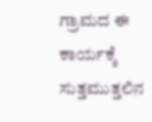ಗ್ರಾಮದ ಈ ಕಾರ್ಯಕ್ಕೆ ಸುತ್ತಮುತ್ತಲಿನ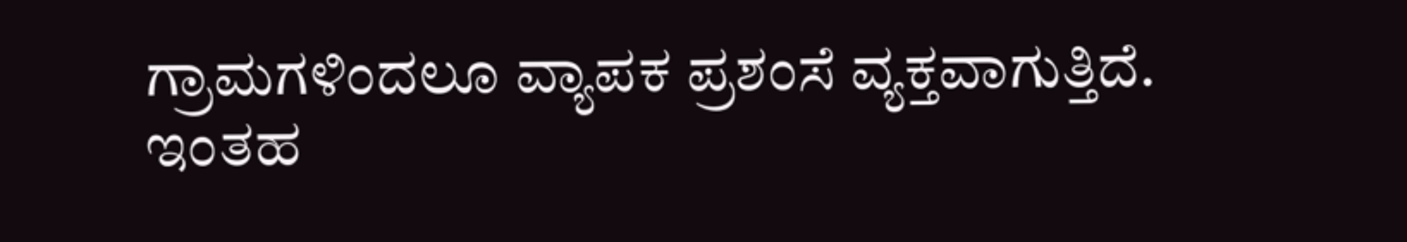ಗ್ರಾಮಗಳಿಂದಲೂ ವ್ಯಾಪಕ ಪ್ರಶಂಸೆ ವ್ಯಕ್ತವಾಗುತ್ತಿದೆ.
ಇಂತಹ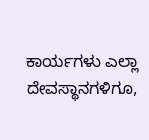ಕಾರ್ಯಗಳು ಎಲ್ಲಾ ದೇವಸ್ಥಾನಗಳಿಗೂ,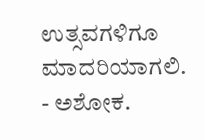ಉತ್ಸವಗಳಿಗೂ ಮಾದರಿಯಾಗಲಿ.
- ಅಶೋಕ.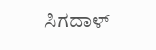ಸಿಗದಾಳ್